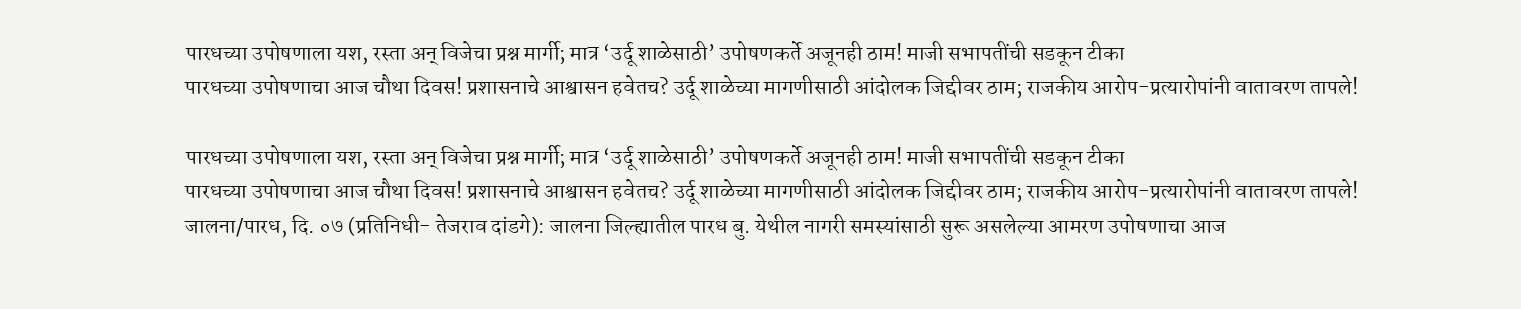पारधच्या उपोषणाला यश, रस्ता अन् विजेचा प्रश्न मार्गी; मात्र ‘उर्दू शाळेसाठी’ उपोषणकर्ते अजूनही ठाम! माजी सभापतींची सडकून टीका
पारधच्या उपोषणाचा आज चौथा दिवस! प्रशासनाचे आश्वासन हवेतच? उर्दू शाळेच्या मागणीसाठी आंदोलक जिद्दीवर ठाम; राजकीय आरोप-प्रत्यारोपांनी वातावरण तापले!

पारधच्या उपोषणाला यश, रस्ता अन् विजेचा प्रश्न मार्गी; मात्र ‘उर्दू शाळेसाठी’ उपोषणकर्ते अजूनही ठाम! माजी सभापतींची सडकून टीका
पारधच्या उपोषणाचा आज चौथा दिवस! प्रशासनाचे आश्वासन हवेतच? उर्दू शाळेच्या मागणीसाठी आंदोलक जिद्दीवर ठाम; राजकीय आरोप-प्रत्यारोपांनी वातावरण तापले!
जालना/पारध, दि. ०७ (प्रतिनिधी- तेजराव दांडगे): जालना जिल्ह्यातील पारध बु. येथील नागरी समस्यांसाठी सुरू असलेल्या आमरण उपोषणाचा आज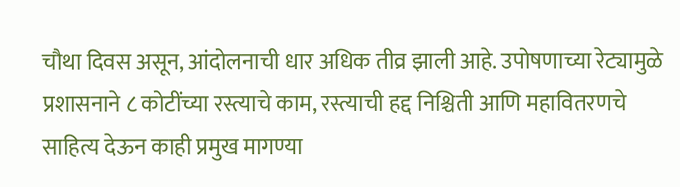चौथा दिवस असून, आंदोलनाची धार अधिक तीव्र झाली आहे. उपोषणाच्या रेट्यामुळे प्रशासनाने ८ कोटींच्या रस्त्याचे काम, रस्त्याची हद्द निश्चिती आणि महावितरणचे साहित्य देऊन काही प्रमुख मागण्या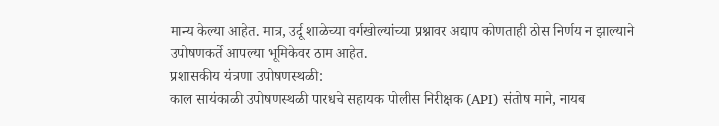मान्य केल्या आहेत. मात्र, उर्दू शाळेच्या वर्गखोल्यांच्या प्रश्नावर अद्याप कोणताही ठोस निर्णय न झाल्याने उपोषणकर्ते आपल्या भूमिकेवर ठाम आहेत.
प्रशासकीय यंत्रणा उपोषणस्थळी:
काल सायंकाळी उपोषणस्थळी पारधचे सहायक पोलीस निरीक्षक (API) संतोष माने, नायब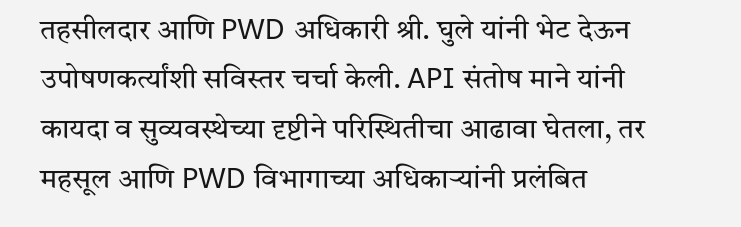तहसीलदार आणि PWD अधिकारी श्री. घुले यांनी भेट देऊन उपोषणकर्त्यांशी सविस्तर चर्चा केली. API संतोष माने यांनी कायदा व सुव्यवस्थेच्या दृष्टीने परिस्थितीचा आढावा घेतला, तर महसूल आणि PWD विभागाच्या अधिकाऱ्यांनी प्रलंबित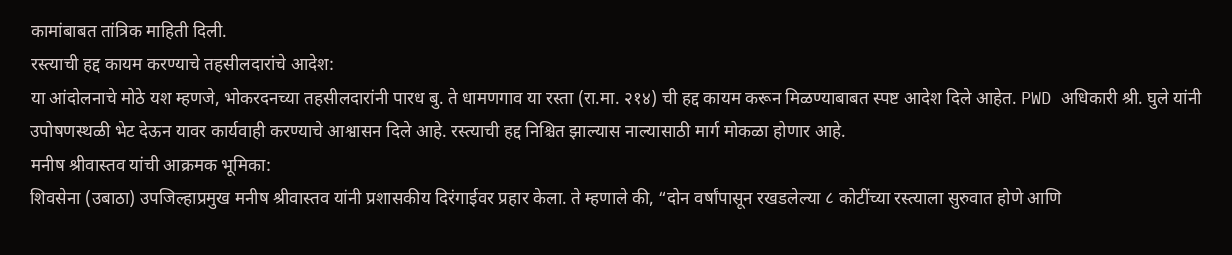कामांबाबत तांत्रिक माहिती दिली.
रस्त्याची हद्द कायम करण्याचे तहसीलदारांचे आदेश:
या आंदोलनाचे मोठे यश म्हणजे, भोकरदनच्या तहसीलदारांनी पारध बु. ते धामणगाव या रस्ता (रा.मा. २१४) ची हद्द कायम करून मिळण्याबाबत स्पष्ट आदेश दिले आहेत. PWD अधिकारी श्री. घुले यांनी उपोषणस्थळी भेट देऊन यावर कार्यवाही करण्याचे आश्वासन दिले आहे. रस्त्याची हद्द निश्चित झाल्यास नाल्यासाठी मार्ग मोकळा होणार आहे.
मनीष श्रीवास्तव यांची आक्रमक भूमिका:
शिवसेना (उबाठा) उपजिल्हाप्रमुख मनीष श्रीवास्तव यांनी प्रशासकीय दिरंगाईवर प्रहार केला. ते म्हणाले की, “दोन वर्षांपासून रखडलेल्या ८ कोटींच्या रस्त्याला सुरुवात होणे आणि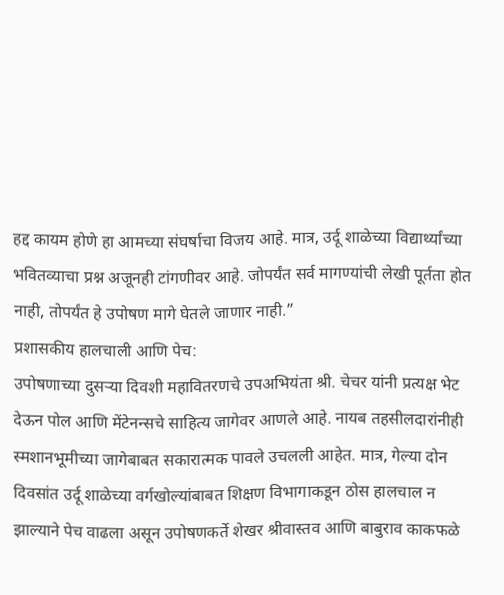हद्द कायम होणे हा आमच्या संघर्षाचा विजय आहे. मात्र, उर्दू शाळेच्या विद्यार्थ्यांच्या भवितव्याचा प्रश्न अजूनही टांगणीवर आहे. जोपर्यंत सर्व मागण्यांची लेखी पूर्तता होत नाही, तोपर्यंत हे उपोषण मागे घेतले जाणार नाही.”
प्रशासकीय हालचाली आणि पेच:
उपोषणाच्या दुसऱ्या दिवशी महावितरणचे उपअभियंता श्री. चेचर यांनी प्रत्यक्ष भेट देऊन पोल आणि मेंटेनन्सचे साहित्य जागेवर आणले आहे. नायब तहसीलदारांनीही स्मशानभूमीच्या जागेबाबत सकारात्मक पावले उचलली आहेत. मात्र, गेल्या दोन दिवसांत उर्दू शाळेच्या वर्गखोल्यांबाबत शिक्षण विभागाकडून ठोस हालचाल न झाल्याने पेच वाढला असून उपोषणकर्ते शेखर श्रीवास्तव आणि बाबुराव काकफळे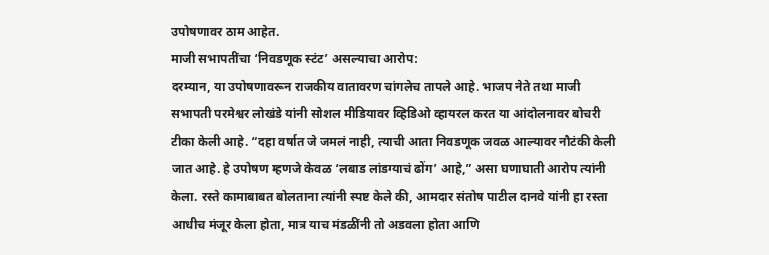उपोषणावर ठाम आहेत.
माजी सभापतींचा ‘निवडणूक स्टंट’ असल्याचा आरोप:
दरम्यान, या उपोषणावरून राजकीय वातावरण चांगलेच तापले आहे. भाजप नेते तथा माजी सभापती परमेश्वर लोखंडे यांनी सोशल मीडियावर व्हिडिओ व्हायरल करत या आंदोलनावर बोचरी टीका केली आहे. “दहा वर्षात जे जमलं नाही, त्याची आता निवडणूक जवळ आल्यावर नौटंकी केली जात आहे. हे उपोषण म्हणजे केवळ ‘लबाड लांडग्याचं ढोंग’ आहे,” असा घणाघाती आरोप त्यांनी केला. रस्ते कामाबाबत बोलताना त्यांनी स्पष्ट केले की, आमदार संतोष पाटील दानवे यांनी हा रस्ता आधीच मंजूर केला होता, मात्र याच मंडळींनी तो अडवला होता आणि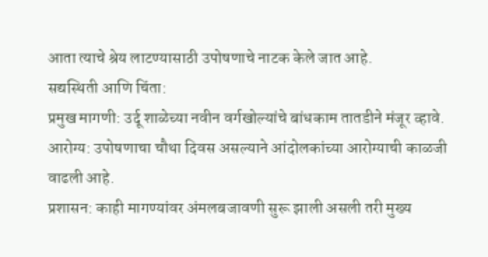आता त्याचे श्रेय लाटण्यासाठी उपोषणाचे नाटक केले जात आहे.
सद्यस्थिती आणि चिंता:
प्रमुख मागणी: उर्दू शाळेच्या नवीन वर्गखोल्यांचे बांधकाम तातडीने मंजूर व्हावे.
आरोग्य: उपोषणाचा चौथा दिवस असल्याने आंदोलकांच्या आरोग्याची काळजी वाढली आहे.
प्रशासन: काही मागण्यांवर अंमलबजावणी सुरू झाली असली तरी मुख्य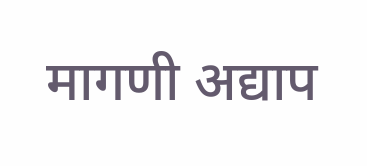मागणी अद्याप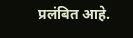प्रलंबित आहे.